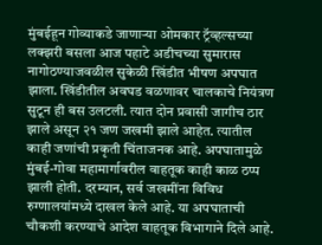मुंबईहून गोव्याकडे जाणाऱ्या ओमकार ट्रॅव्हल्सच्या लक्झरी बसला आज पहाटे अडीचच्या सुमारास नागोठण्याजवळील सुकेळी खिंडीत भीषण अपघात झाला. खिंडीतील अवघड वळणावर चालकाचे नियंत्रण सुटून ही बस उलटली. त्यात दोन प्रवासी जागीच ठार झाले असून २१ जण जखमी झाले आहेत. त्यातील काही जणांची प्रकृती चिंताजनक आहे. अपघातामुळे मुंबई-गोवा महामार्गावरील वाहतूक काही काळ ठप्प झाली होती. दरम्यान, सर्व जखमींना विविध रुग्णालयांमध्ये दाखल केले आहे. या अपघाताची चौकशी करण्याचे आदेश वाहतूक विभागाने दिले आहे.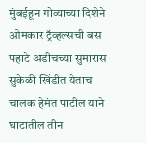मुंबईहून गोव्याच्या दिशेने ओमकार ट्रॅव्हल्सची बस पहाटे अडीचच्या सुमारास सुकेळी खिंडीत येताच चालक हेमंत पाटील याने घाटातील तीन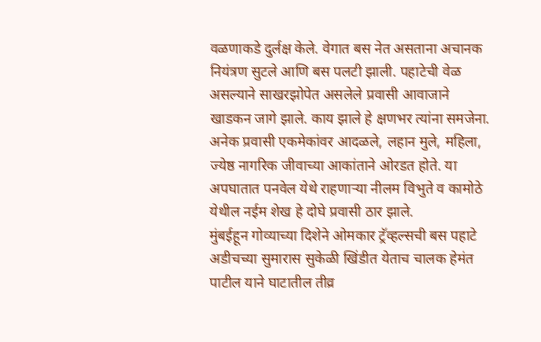वळणाकडे दुर्लक्ष केले. वेगात बस नेत असताना अचानक नियंत्रण सुटले आणि बस पलटी झाली. पहाटेची वेळ असल्याने साखरझोपेत असलेले प्रवासी आवाजाने खाडकन जागे झाले. काय झाले हे क्षणभर त्यांना समजेना. अनेक प्रवासी एकमेकांवर आदळले, लहान मुले, महिला, ज्येष्ठ नागरिक जीवाच्या आकांताने ओरडत होते. या अपघातात पनवेल येथे राहणाऱ्या नीलम विभुते व कामोठे येथील नईम शेख हे दोघे प्रवासी ठार झाले.
मुंबईहून गोव्याच्या दिशेने ओमकार ट्रॅव्हल्सची बस पहाटे अडीचच्या सुमारास सुकेळी खिंडीत येताच चालक हेमंत पाटील याने घाटातील तीव्र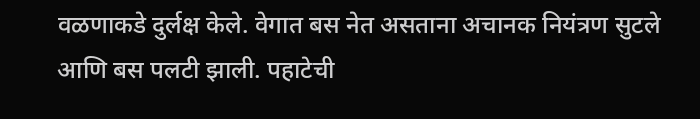वळणाकडे दुर्लक्ष केले. वेगात बस नेत असताना अचानक नियंत्रण सुटले आणि बस पलटी झाली. पहाटेची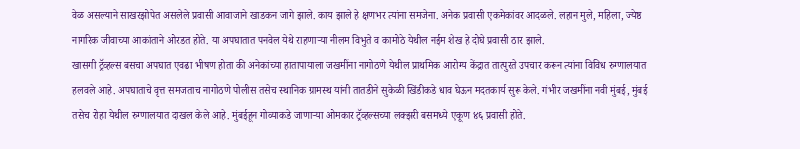वेळ असल्याने साखरझोपेत असलेले प्रवासी आवाजाने खाडकन जागे झाले. काय झाले हे क्षणभर त्यांना समजेना. अनेक प्रवासी एकमेकांवर आदळले. लहान मुले, महिला, ज्येष्ठ नागरिक जीवाच्या आकांताने ओरडत होते. या अपघातात पनवेल येथे राहणाऱ्या नीलम विभुते व कामोठे येथील नईम शेख हे दोघे प्रवासी ठार झाले.
खासगी ट्रॅव्हल्स बसचा अपघात एवढा भीषण होता की अनेकांच्या हातापायाला जखमींना नागोठणे येथील प्राथमिक आरोग्य केंद्रात तात्पुरते उपचार करून त्यांना विविध रुग्णालयात हलवले आहे. अपघाताचे वृत्त समजताच नागोठणे पोलीस तसेच स्थानिक ग्रामस्थ यांनी तातडीने सुकेळी खिंडीकडे धाव घेऊन मदतकार्य सुरू केले. गंभीर जखमींना नवी मुंबई, मुंबई तसेच रोहा येथील रुग्णालयात दाखल केले आहे. मुंबईहून गोव्याकडे जाणाऱ्या ओमकार ट्रॅव्हल्सच्या लक्झरी बसमध्ये एकूण ४६ प्रवासी होते.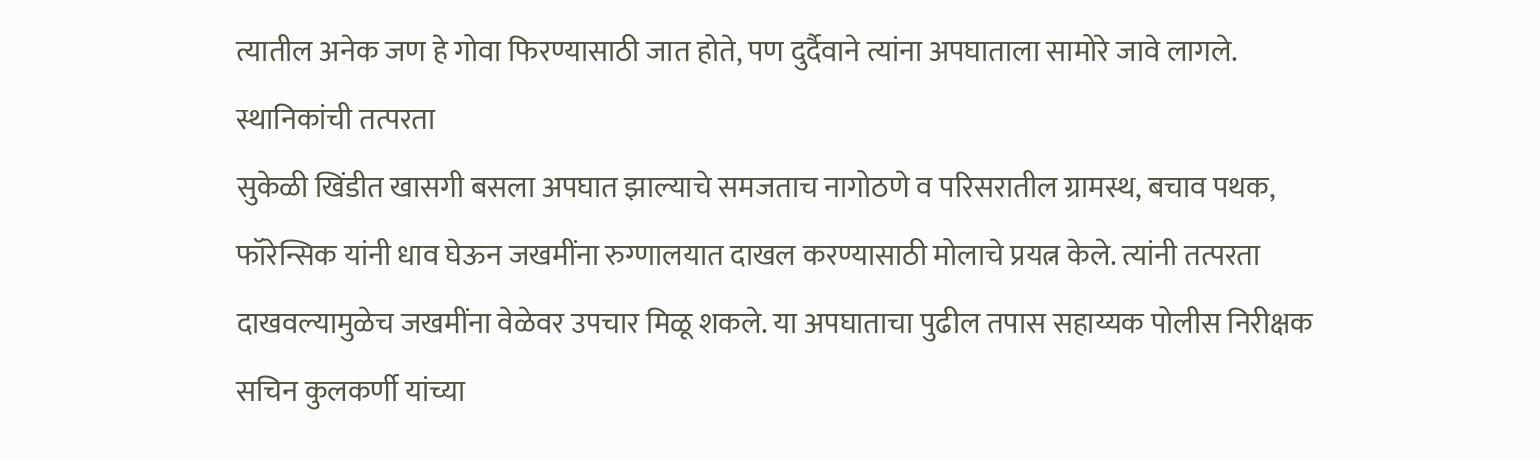त्यातील अनेक जण हे गोवा फिरण्यासाठी जात होते, पण दुर्दैवाने त्यांना अपघाताला सामोरे जावे लागले.
स्थानिकांची तत्परता
सुकेळी खिंडीत खासगी बसला अपघात झाल्याचे समजताच नागोठणे व परिसरातील ग्रामस्थ, बचाव पथक, फॉरेन्सिक यांनी धाव घेऊन जखमींना रुग्णालयात दाखल करण्यासाठी मोलाचे प्रयत्न केले. त्यांनी तत्परता दाखवल्यामुळेच जखमींना वेळेवर उपचार मिळू शकले. या अपघाताचा पुढील तपास सहाय्यक पोलीस निरीक्षक सचिन कुलकर्णी यांच्या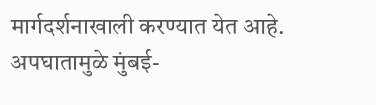मार्गदर्शनाखाली करण्यात येत आहे. अपघातामुळे मुंबई-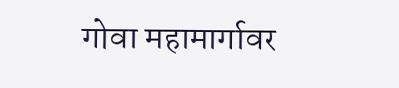गोवा महामार्गावर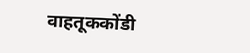वाहतूककोंडी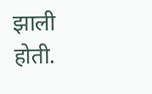झाली होती.